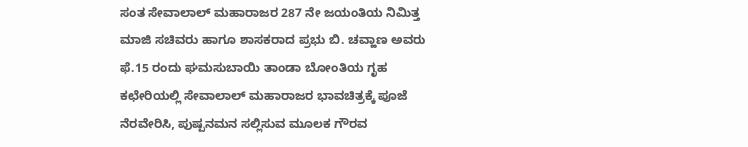ಸಂತ ಸೇವಾಲಾಲ್ ಮಹಾರಾಜರ 287 ನೇ ಜಯಂತಿಯ ನಿಮಿತ್ತ ಮಾಜಿ ಸಚಿವರು ಹಾಗೂ ಶಾಸಕರಾದ ಪ್ರಭು ಬಿ. ಚವ್ಹಾಣ ಅವರು ಫೆ.15 ರಂದು ಘಮಸುಬಾಯಿ ತಾಂಡಾ ಬೋಂತಿಯ ಗೃಹ ಕಛೇರಿಯಲ್ಲಿ ಸೇವಾಲಾಲ್ ಮಹಾರಾಜರ ಭಾವಚಿತ್ರಕ್ಕೆ ಪೂಜೆ ನೆರವೇರಿಸಿ, ಪುಷ್ಪನಮನ ಸಲ್ಲಿಸುವ ಮೂಲಕ ಗೌರವ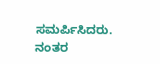ಸಮರ್ಪಿಸಿದರು.
ನಂತರ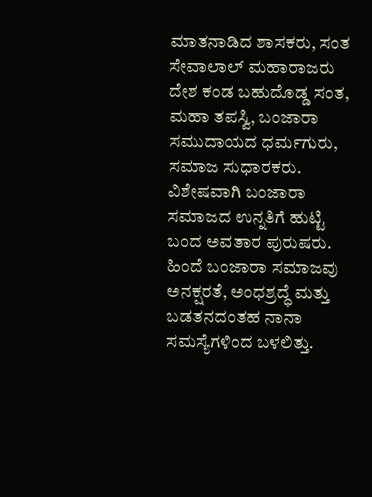ಮಾತನಾಡಿದ ಶಾಸಕರು, ಸಂತ ಸೇವಾಲಾಲ್ ಮಹಾರಾಜರು ದೇಶ ಕಂಡ ಬಹುದೊಡ್ಡ ಸಂತ, ಮಹಾ ತಪಸ್ವಿ, ಬಂಜಾರಾ ಸಮುದಾಯದ ಧರ್ಮಗುರು, ಸಮಾಜ ಸುಧಾರಕರು. ವಿಶೇಷವಾಗಿ ಬಂಜಾರಾ ಸಮಾಜದ ಉನ್ನತಿಗೆ ಹುಟ್ಟಿ ಬಂದ ಅವತಾರ ಪುರುಷರು. ಹಿಂದೆ ಬಂಜಾರಾ ಸಮಾಜವು ಅನಕ್ಷರತೆ, ಅಂಧಶ್ರದ್ಧೆ ಮತ್ತು ಬಡತನದಂತಹ ನಾನಾ ಸಮಸ್ಯೆಗಳಿಂದ ಬಳಲಿತ್ತು.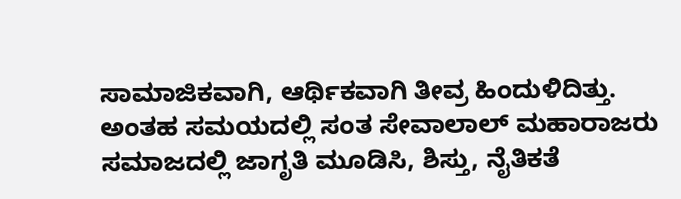ಸಾಮಾಜಿಕವಾಗಿ, ಆರ್ಥಿಕವಾಗಿ ತೀವ್ರ ಹಿಂದುಳಿದಿತ್ತು. ಅಂತಹ ಸಮಯದಲ್ಲಿ ಸಂತ ಸೇವಾಲಾಲ್ ಮಹಾರಾಜರು ಸಮಾಜದಲ್ಲಿ ಜಾಗೃತಿ ಮೂಡಿಸಿ, ಶಿಸ್ತು, ನೈತಿಕತೆ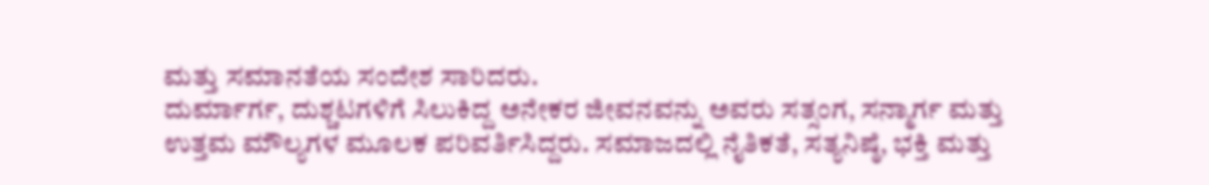ಮತ್ತು ಸಮಾನತೆಯ ಸಂದೇಶ ಸಾರಿದರು.
ದುರ್ಮಾರ್ಗ, ದುಶ್ಚಟಗಳಿಗೆ ಸಿಲುಕಿದ್ದ ಅನೇಕರ ಜೀವನವನ್ನು ಅವರು ಸತ್ಸಂಗ, ಸನ್ಮಾರ್ಗ ಮತ್ತು ಉತ್ತಮ ಮೌಲ್ಯಗಳ ಮೂಲಕ ಪರಿವರ್ತಿಸಿದ್ದರು. ಸಮಾಜದಲ್ಲಿ ನೈತಿಕತೆ, ಸತ್ಯನಿಷ್ಠೆ, ಭಕ್ತಿ ಮತ್ತು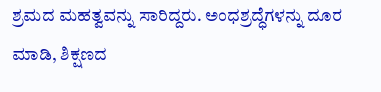ಶ್ರಮದ ಮಹತ್ವವನ್ನು ಸಾರಿದ್ದರು. ಅಂಧಶ್ರದ್ಧೆಗಳನ್ನು ದೂರ ಮಾಡಿ, ಶಿಕ್ಷಣದ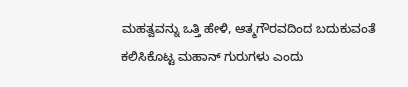ಮಹತ್ವವನ್ನು ಒತ್ತಿ ಹೇಳಿ, ಆತ್ಮಗೌರವದಿಂದ ಬದುಕುವಂತೆ ಕಲಿಸಿಕೊಟ್ಟ ಮಹಾನ್ ಗುರುಗಳು ಎಂದು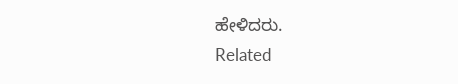ಹೇಳಿದರು.
Related